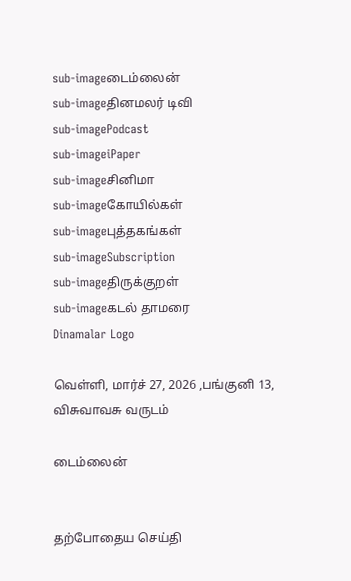sub-imageடைம்லைன்
sub-imageதினமலர் டிவி
sub-imagePodcast
sub-imageiPaper
sub-imageசினிமா
sub-imageகோயில்கள்
sub-imageபுத்தகங்கள்
sub-imageSubscription
sub-imageதிருக்குறள்
sub-imageகடல் தாமரை
Dinamalar Logo

வெள்ளி, மார்ச் 27, 2026 ,பங்குனி 13, விசுவாவசு வருடம்

டைம்லைன்


தற்போதைய செய்தி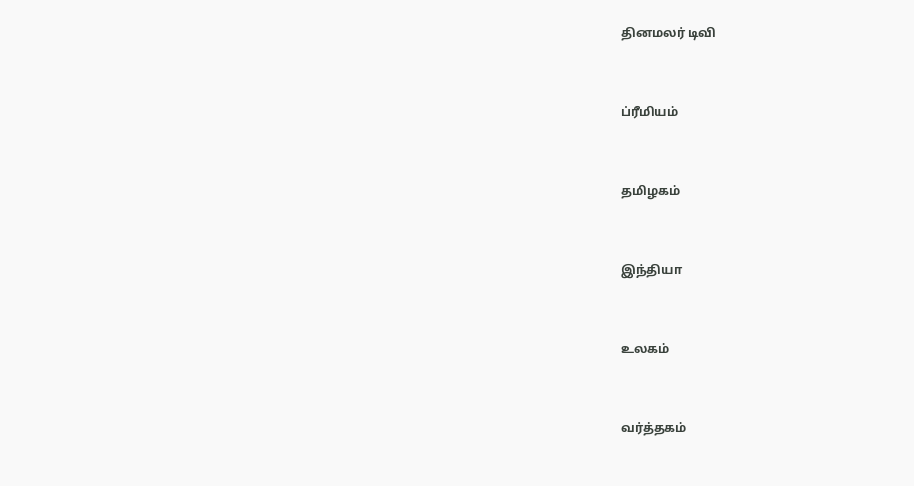தினமலர் டிவி


ப்ரீமியம்


தமிழகம்


இந்தியா


உலகம்


வர்த்தகம்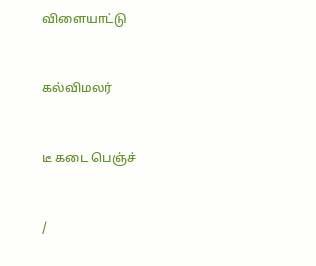விளையாட்டு


கல்விமலர்


டீ கடை பெஞ்ச்


/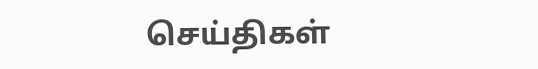செய்திகள்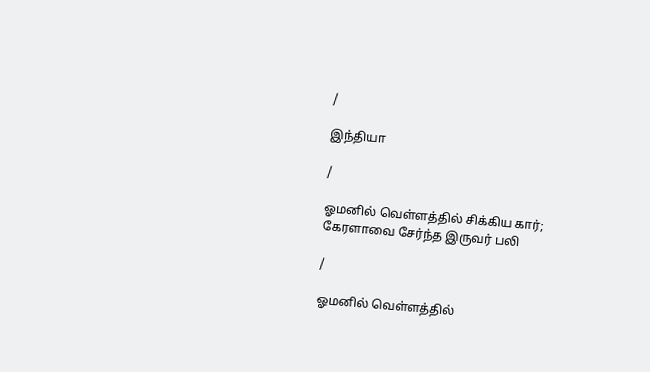/

இந்தியா

/

ஓமனில் வெள்ளத்தில் சிக்கிய கார்; கேரளாவை சேர்ந்த இருவர் பலி

/

ஓமனில் வெள்ளத்தில்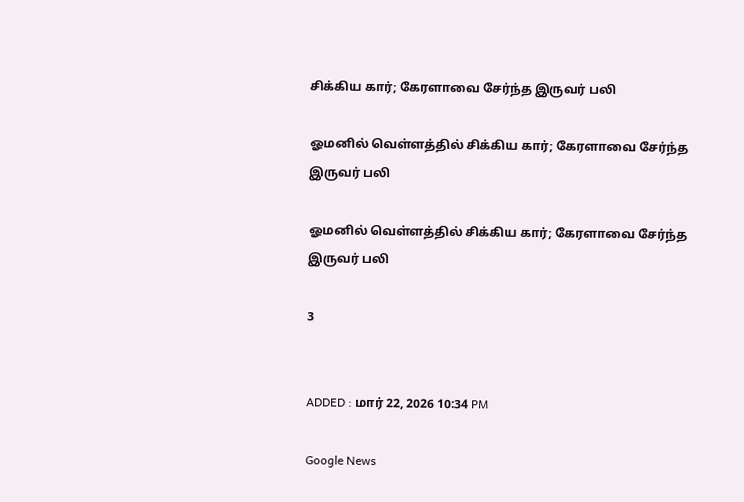சிக்கிய கார்; கேரளாவை சேர்ந்த இருவர் பலி

ஓமனில் வெள்ளத்தில் சிக்கிய கார்; கேரளாவை சேர்ந்த இருவர் பலி

ஓமனில் வெள்ளத்தில் சிக்கிய கார்; கேரளாவை சேர்ந்த இருவர் பலி

3


ADDED : மார் 22, 2026 10:34 PM

Google News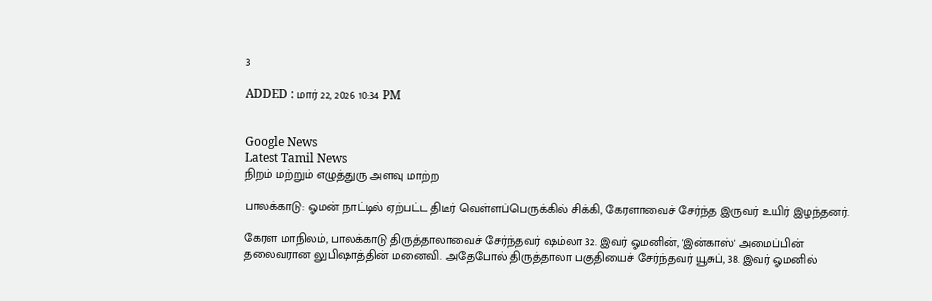3

ADDED : மார் 22, 2026 10:34 PM


Google News
Latest Tamil News
நிறம் மற்றும் எழுத்துரு அளவு மாற்ற

பாலக்காடு: ஓமன் நாட்டில் ஏற்பட்ட திடீர் வெள்ளப்பெருக்கில் சிக்கி, கேரளாவைச் சேர்ந்த இருவர் உயிர் இழந்தனர்.

கேரள மாநிலம், பாலக்காடு திருத்தாலாவைச் சேர்ந்தவர் ஷம்லா 32. இவர் ஓமனின், 'இன்காஸ்' அமைப்பின் தலைவரான லுபிஷாத்தின் மனைவி. அதேபோல் திருத்தாலா பகுதியைச் சேர்ந்தவர் யூசுப், 38. இவர் ஓமனில்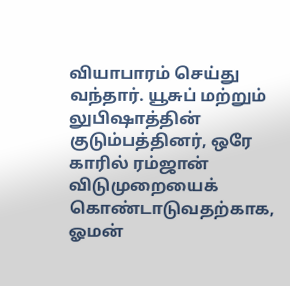வியாபாரம் செய்து வந்தார். யூசுப் மற்றும் லுபிஷாத்தின் குடும்பத்தினர், ஒரே காரில் ரம்ஜான் விடுமுறையைக் கொண்டாடுவதற்காக, ஓமன்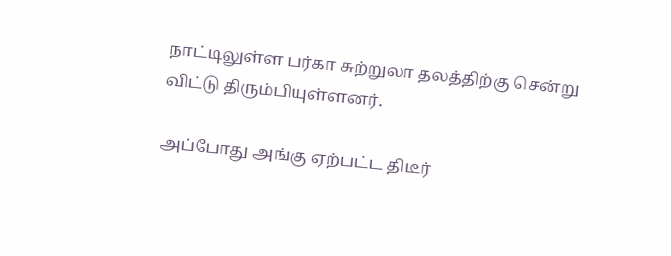நாட்டிலுள்ள பர்கா சுற்றுலா தலத்திற்கு சென்று விட்டு திரும்பியுள்ளனர்.

அப்போது அங்கு ஏற்பட்ட திடீர்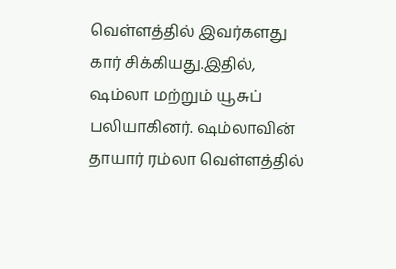வெள்ளத்தில் இவர்களது கார் சிக்கியது.இதில், ஷம்லா மற்றும் யூசுப் பலியாகினர். ஷம்லாவின் தாயார் ரம்லா வெள்ளத்தில்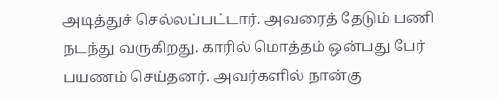அடித்துச் செல்லப்பட்டார். அவரைத் தேடும் பணி நடந்து வருகிறது. காரில் மொத்தம் ஒன்பது பேர் பயணம் செய்தனர். அவர்களில் நான்கு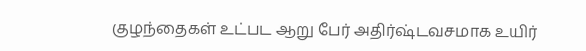குழந்தைகள் உட்பட ஆறு பேர் அதிர்ஷ்டவசமாக உயிர்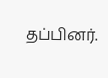தப்பினர்.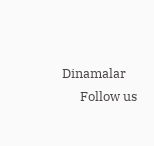Dinamalar
      Follow us